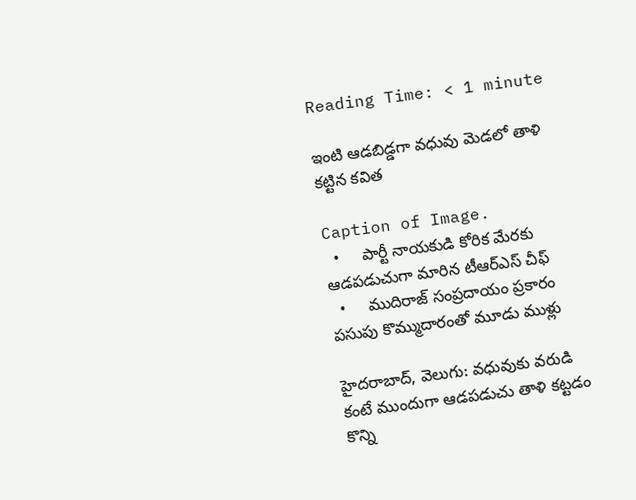Reading Time: < 1 minute

ఇంటి ఆడబిడ్డగా వధువు మెడలో తాళి కట్టిన కవిత

Caption of Image.
  •     పార్టీ నాయకుడి కోరిక మేరకు ఆడపడుచుగా మారిన టీఆర్‌‌‌‌ఎస్‌‌‌‌ చీఫ్‌‌‌‌
  •     ముదిరాజ్‌‌‌‌ సంప్రదాయం ప్రకారం పసుపు కొమ్ముదారంతో మూడు ముళ్లు

హైదరాబాద్, వెలుగు: వధువుకు వరుడి కంటే ముందుగా ఆడపడుచు తాళి కట్టడం కొన్ని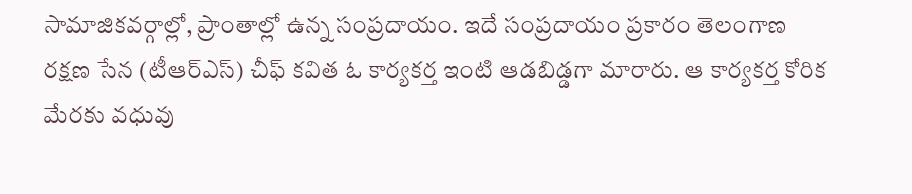సామాజికవర్గాల్లో, ప్రాంతాల్లో ఉన్న సంప్రదాయం. ఇదే సంప్రదాయం ప్రకారం తెలంగాణ రక్షణ సేన (టీఆర్‌‌‌‌ఎస్‌‌‌‌) చీఫ్‌‌‌‌ కవిత ఓ కార్యకర్త ఇంటి ఆడబిడ్డగా మారారు. ఆ కార్యకర్త కోరిక మేరకు వధువు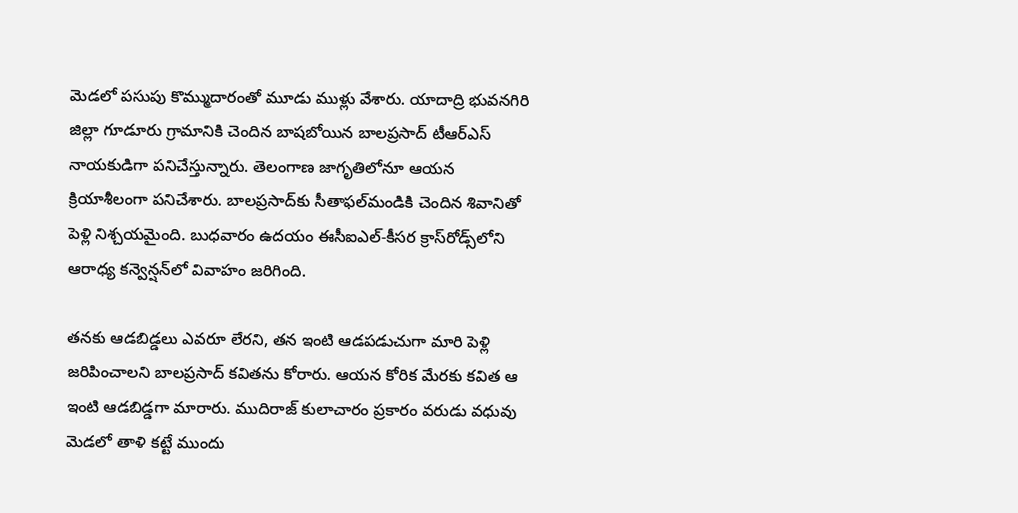మెడలో పసుపు కొమ్ముదారంతో మూడు ముళ్లు వేశారు. యాదాద్రి భువనగిరి జిల్లా గూడూరు గ్రామానికి చెందిన బాషబోయిన బాలప్రసాద్‌‌‌‌ టీఆర్‌‌‌‌ఎస్‌‌‌‌ నాయకుడిగా పనిచేస్తున్నారు. తెలంగాణ జాగృతిలోనూ ఆయన క్రియాశీలంగా పనిచేశారు. బాలప్రసాద్‌‌‌‌కు సీతాఫల్‌‌‌‌మండికి చెందిన శివానితో పెళ్లి నిశ్చయమైంది. బుధవారం ఉదయం ఈసీఐఎల్‌‌‌‌-కీసర క్రాస్‌‌‌‌రోడ్స్‌‌‌‌లోని ఆరాధ్య కన్వెన్షన్‌‌‌‌లో వివాహం జరిగింది.

తనకు ఆడబిడ్డలు ఎవరూ లేరని, తన ఇంటి ఆడపడుచుగా మారి పెళ్లి జరిపించాలని బాలప్రసాద్‌‌‌‌ కవితను కోరారు. ఆయన కోరిక మేరకు కవిత ఆ ఇంటి ఆడబిడ్డగా మారారు. ముదిరాజ్‌‌‌‌ కులాచారం ప్రకారం వరుడు వధువు మెడలో తాళి కట్టే ముందు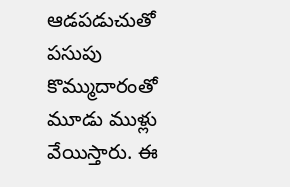ఆడపడుచుతో పసుపు కొమ్ముదారంతో మూడు ముళ్లు వేయిస్తారు. ఈ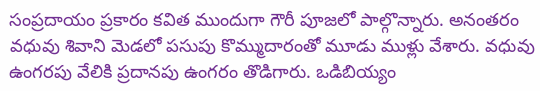సంప్రదాయం ప్రకారం కవిత ముందుగా గౌరీ పూజలో పాల్గొన్నారు. అనంతరం వధువు శివాని మెడలో పసుపు కొమ్ముదారంతో మూడు ముళ్లు వేశారు. వధువు ఉంగరపు వేలికి ప్రదానపు ఉంగరం తొడిగారు. ఒడిబియ్యం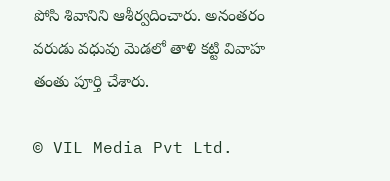పోసి శివానిని ఆశీర్వదించారు. అనంతరం వరుడు వధువు మెడలో తాళి కట్టి వివాహ తంతు పూర్తి చేశారు.

© VIL Media Pvt Ltd.